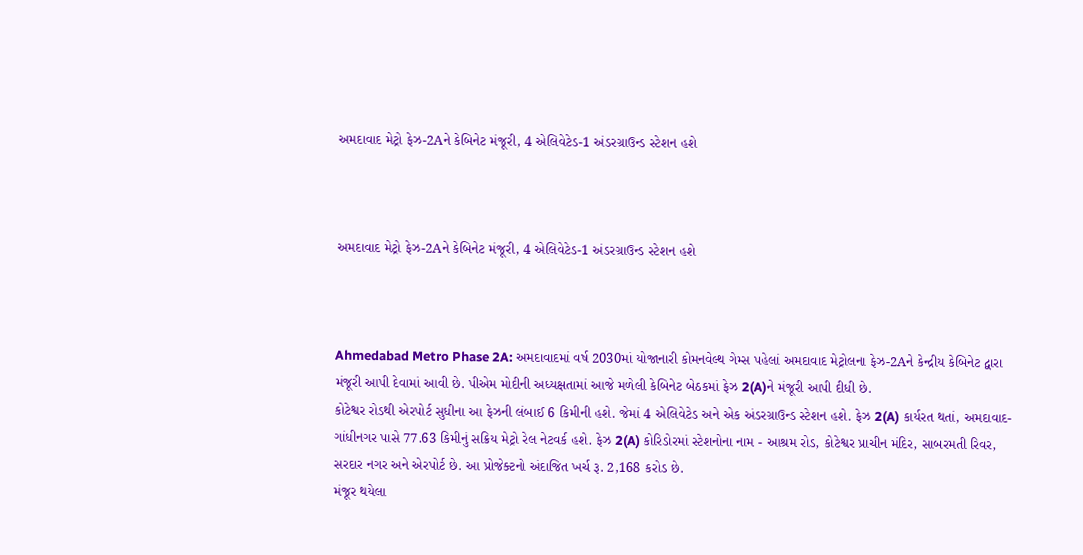અમદાવાદ મેટ્રો ફેઝ-2Aને કેબિનેટ મંજૂરી, 4 એલિવેટેડ-1 અંડરગ્રાઉન્ડ સ્ટેશન હશે



અમદાવાદ મેટ્રો ફેઝ-2Aને કેબિનેટ મંજૂરી, 4 એલિવેટેડ-1 અંડરગ્રાઉન્ડ સ્ટેશન હશે



Ahmedabad Metro Phase 2A: અમદાવાદમાં વર્ષ 2030માં યોજાનારી કોમનવેલ્થ ગેમ્સ પહેલાં અમદાવાદ મેટ્રોલના ફેઝ-2Aને કેન્દ્રીય કેબિનેટ દ્વારા મંજૂરી આપી દેવામાં આવી છે. પીએમ મોદીની અધ્યક્ષતામાં આજે મળેલી કેબિનેટ બેઠકમાં ફેઝ 2(A)ને મંજૂરી આપી દીધી છે.
કોટેશ્વર રોડથી એરપોર્ટ સુધીના આ ફેઝની લંબાઈ 6 કિમીની હશે. જેમાં 4 એલિવેટેડ અને એક અંડરગ્રાઉન્ડ સ્ટેશન હશે. ફેઝ 2(A) કાર્યરત થતાં, અમદાવાદ-ગાંધીનગર પાસે 77.63 કિમીનું સક્રિય મેટ્રો રેલ નેટવર્ક હશે. ફેઝ 2(A) કોરિડોરમાં સ્ટેશનોના નામ - આશ્રમ રોડ, કોટેશ્વર પ્રાચીન મંદિર, સાબરમતી રિવર, સરદાર નગર અને એરપોર્ટ છે. આ પ્રોજેક્ટનો અંદાજિત ખર્ચ રૂ. 2,168 કરોડ છે.
મંજૂર થયેલા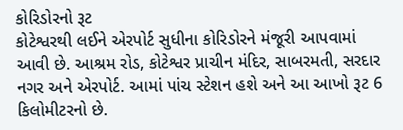કોરિડોરનો રૂટ
કોટેશ્વરથી લઈને એરપોર્ટ સુધીના કોરિડોરને મંજૂરી આપવામાં આવી છે. આશ્રમ રોડ, કોટેશ્વર પ્રાચીન મંદિર, સાબરમતી, સરદાર નગર અને એરપોર્ટ. આમાં પાંચ સ્ટેશન હશે અને આ આખો રૂટ 6 કિલોમીટરનો છે.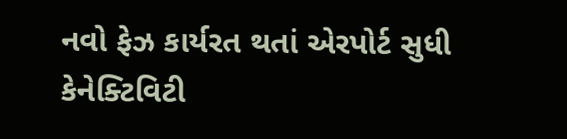નવો ફેઝ કાર્યરત થતાં એરપોર્ટ સુધી કેનેક્ટિવિટી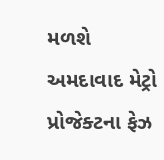મળશે
અમદાવાદ મેટ્રો પ્રોજેક્ટના ફેઝ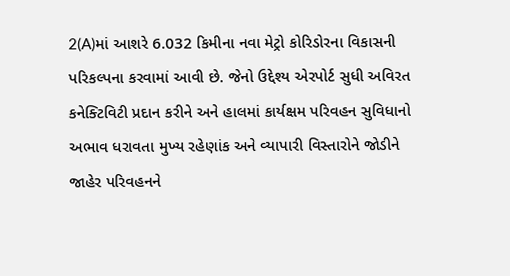2(A)માં આશરે 6.032 કિમીના નવા મેટ્રો કોરિડોરના વિકાસની પરિકલ્પના કરવામાં આવી છે. જેનો ઉદ્દેશ્ય એરપોર્ટ સુધી અવિરત કનેક્ટિવિટી પ્રદાન કરીને અને હાલમાં કાર્યક્ષમ પરિવહન સુવિધાનો અભાવ ધરાવતા મુખ્ય રહેણાંક અને વ્યાપારી વિસ્તારોને જોડીને જાહેર પરિવહનને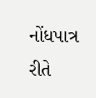નોંધપાત્ર રીતે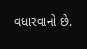વધારવાનો છે.